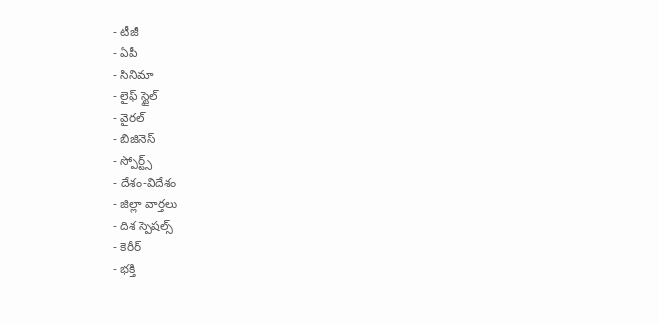- టీజీ
- ఏపీ
- సినిమా
- లైఫ్ స్టైల్
- వైరల్
- బిజినెస్
- స్పోర్ట్స్
- దేశం-విదేశం
- జిల్లా వార్తలు
- దిశ స్పెషల్స్
- కెరీర్
- భక్తి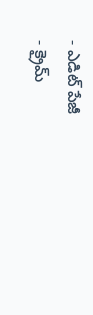- ఎడిట్ పేజీ
- క్రైమ్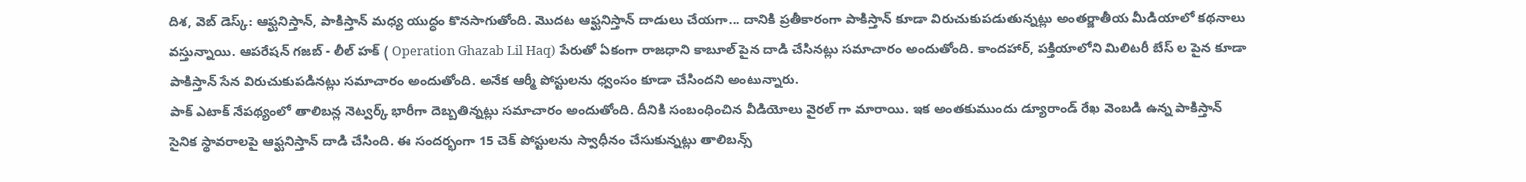దిశ, వెబ్ డెస్క్: ఆఫ్ఘనిస్తాన్, పాకిస్తాన్ మధ్య యుద్ధం కొనసాగుతోంది. మొదట ఆఫ్ఘనిస్తాన్ దాడులు చేయగా... దానికి ప్రతీకారంగా పాకిస్తాన్ కూడా విరుచుకుపడుతున్నట్లు అంతర్జాతీయ మీడియాలో కథనాలు వస్తున్నాయి. ఆపరేషన్ గజబ్ - లీల్ హక్ ( Operation Ghazab Lil Haq) పేరుతో ఏకంగా రాజధాని కాబూల్ పైన దాడి చేసినట్లు సమాచారం అందుతోంది. కాందహార్, పక్తియాలోని మిలిటరీ బేస్ ల పైన కూడా పాకిస్తాన్ సేన విరుచుకుపడినట్లు సమాచారం అందుతోంది. అనేక ఆర్మీ పోస్టులను ధ్వంసం కూడా చేసిందని అంటున్నారు.
పాక్ ఎటాక్ నేపథ్యంలో తాలిబన్ల నెట్వర్క్ భారీగా దెబ్బతిన్నట్లు సమాచారం అందుతోంది. దీనికి సంబంధించిన వీడియోలు వైరల్ గా మారాయి. ఇక అంతకుముందు డ్యూరాండ్ రేఖ వెంబడి ఉన్న పాకిస్తాన్ సైనిక స్థావరాలపై ఆఫ్ఘనిస్తాన్ దాడి చేసింది. ఈ సందర్భంగా 15 చెక్ పోస్టులను స్వాధీనం చేసుకున్నట్లు తాలిబన్స్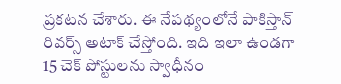ప్రకటన చేశారు. ఈ నేపథ్యంలోనే పాకిస్తాన్ రివర్స్ అటాక్ చేస్తోంది. ఇది ఇలా ఉండగా 15 చెక్ పోస్టులను స్వాధీనం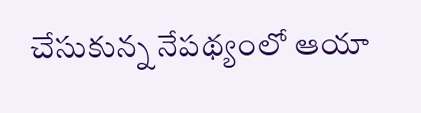చేసుకున్న నేపథ్యంలో ఆయా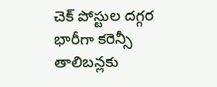చెక్ పోస్టుల దగ్గర భారీగా కరెన్సీ తాలిబన్లకు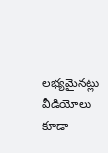లభ్యమైనట్లు వీడియోలు కూడా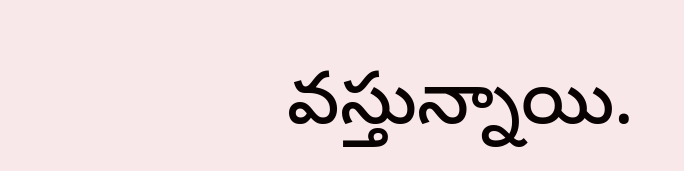వస్తున్నాయి.